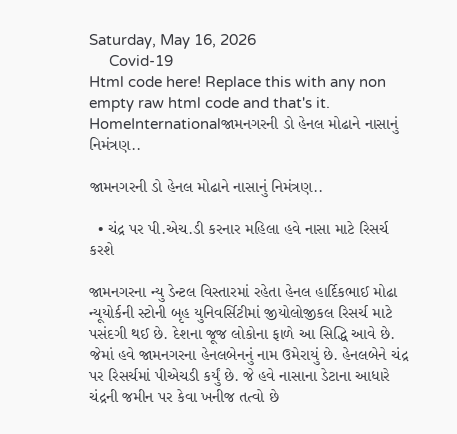Saturday, May 16, 2026
     Covid-19
Html code here! Replace this with any non empty raw html code and that's it.
HomeInternationalજામનગરની ડો હેનલ મોઢાને નાસાનું નિમંત્રણ..

જામનગરની ડો હેનલ મોઢાને નાસાનું નિમંત્રણ..

  • ચંદ્ર પર પી.એચ.ડી કરનાર મહિલા હવે નાસા માટે રિસર્ચ કરશે

જામનગરના ન્યુ ડેન્ટલ વિસ્તારમાં રહેતા હેનલ હાર્દિકભાઈ મોઢા ન્યૂયોર્કની સ્ટોની બૃહ યુનિવર્સિટીમાં જીયોલોજીકલ રિસર્ચ માટે પસંદગી થઈ છે. દેશના જૂજ લોકોના ફાળે આ સિદ્ધિ આવે છે. જેમાં હવે જામનગરના હેનલબેનનું નામ ઉમેરાયું છે. હેનલબેને ચંદ્ર પર રિસર્ચમાં પીએચડી કર્યું છે. જે હવે નાસાના ડેટાના આધારે ચંદ્રની જમીન પર કેવા ખનીજ તત્વો છે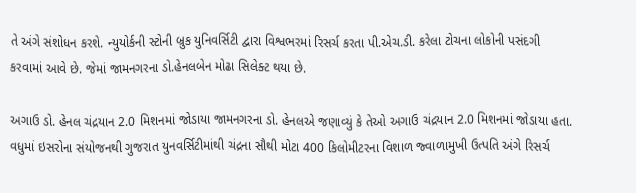તે અંગે સંશોધન કરશે. ન્યુયોર્કની સ્ટોની બ્રુક યુનિવર્સિટી દ્વારા વિશ્વભરમાં રિસર્ચ કરતા પી.એચ.ડી. કરેલા ટોચના લોકોની પસંદગી કરવામાં આવે છે. જેમાં જામનગરના ડો.હેનલબેન મોઢા સિલેક્ટ થયા છે.

અગાઉ ડો. હેનલ ચંદ્રયાન 2.0 મિશનમાં જોડાયા જામનગરના ડો. હેનલએ જણાવ્યું કે તેઓ અગાઉ ચંદ્રયાન 2.0 મિશનમાં જોડાયા હતા. વધુમાં ઇસરોના સંયોજનથી ગુજરાત યુનવર્સિટીમાંથી ચંદ્રના સૌથી મોટા 400 કિલોમીટરના વિશાળ જ્વાળામુખી ઉત્પતિ અંગે રિસર્ચ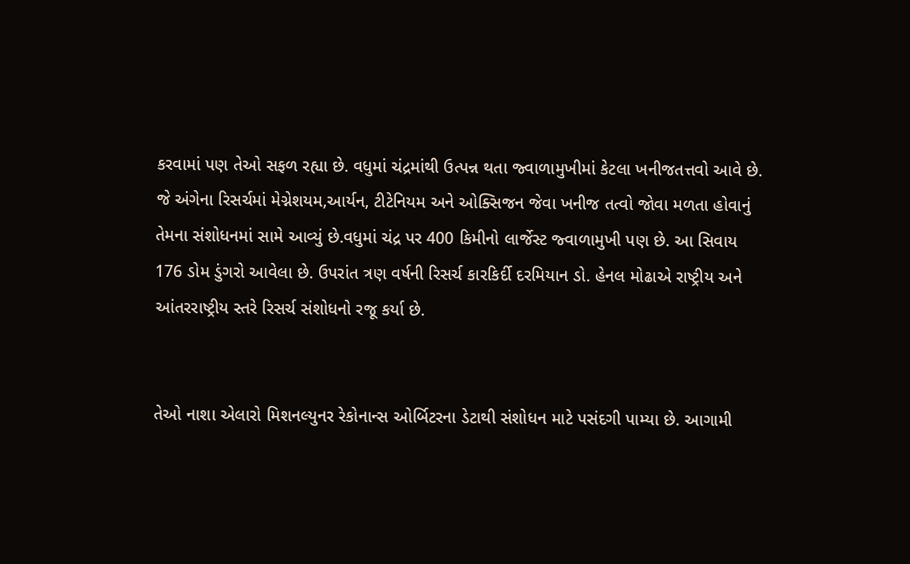કરવામાં પણ તેઓ સફળ રહ્યા છે. વધુમાં ચંદ્રમાંથી ઉત્પન્ન થતા જ્વાળામુખીમાં કેટલા ખનીજતત્તવો આવે છે. જે અંગેના રિસર્ચમાં મેગ્નેશયમ,આર્યન, ટીટેનિયમ અને ઓક્સિજન જેવા ખનીજ તત્વો જોવા મળતા હોવાનું તેમના સંશોધનમાં સામે આવ્યું છે.વધુમાં ચંદ્ર પર 400 કિમીનો લાર્જેસ્ટ જ્વાળામુખી પણ છે. આ સિવાય 176 ડોમ ડુંગરો આવેલા છે. ઉપરાંત ત્રણ વર્ષની રિસર્ચ કારકિર્દી દરમિયાન ડો. હેનલ મોઢાએ રાષ્ટ્રીય અને આંતરરાષ્ટ્રીય સ્તરે રિસર્ચ સંશોધનો રજૂ કર્યા છે.


તેઓ નાશા એલારો મિશનલ્યુનર રેકોનાન્સ ઓર્બિટરના ડેટાથી સંશોધન માટે પસંદગી પામ્યા છે. આગામી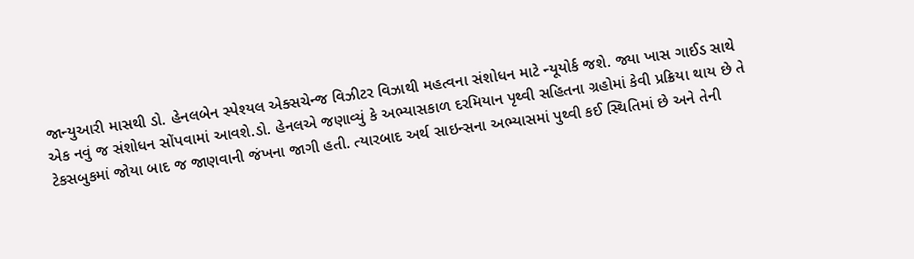જાન્યુઆરી માસથી ડો. હેનલબેન સ્પેશ્યલ એક્સચેન્જ વિઝીટર વિઝાથી મહત્વના સંશોધન માટે ન્યૂયોર્ક જશે. જ્યા ખાસ ગાઈડ સાથે એક નવું જ સંશોધન સોંપવામાં આવશે.ડો. હેનલએ જણાવ્યું કે અભ્યાસકાળ દરમિયાન પૃથ્વી સહિતના ગ્રહોમાં કેવી પ્રક્રિયા થાય છે તે ટેકસબુકમાં જોયા બાદ જ જાણવાની જંખના જાગી હતી. ત્યારબાદ અર્થ સાઇન્સના અભ્યાસમાં પુથ્વી કઈ સ્થિતિમાં છે અને તેની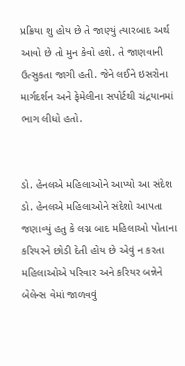પ્રક્રિયા શુ હોય છે તે જાણ્યું ત્યારબાદ અર્થ આવો છે તો મુન કેવો હશે. તે જાણવાની ઉત્સુકતા જાગી હતી. જેને લઈને ઇસરોના માર્ગદર્શન અને ફેમેલીના સપોર્ટથી ચંદ્રયાનમાં ભાગ લીધો હતો.


ડો. હેનલએ મહિલાઓને આપ્યો આ સંદેશ
ડો. હેનલએ મહિલાઓને સંદેશો આપતા જણાવ્યું હતુ કે લગ્ન બાદ મહિલાઓ પોતાના કરિયરને છોડી દેતી હોય છે એવું ન કરતા મહિલાઓએ પરિવાર અને કરિયર બન્નેને બેલેન્સ વેમાં જાળવવું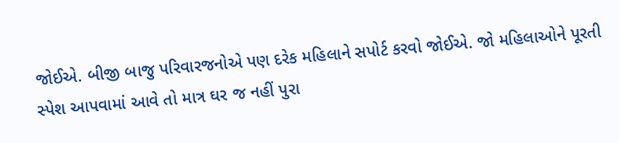જોઈએ. બીજી બાજુ પરિવારજનોએ પણ દરેક મહિલાને સપોર્ટ કરવો જોઈએ. જો મહિલાઓને પૂરતી સ્પેશ આપવામાં આવે તો માત્ર ઘર જ નહીં પુરા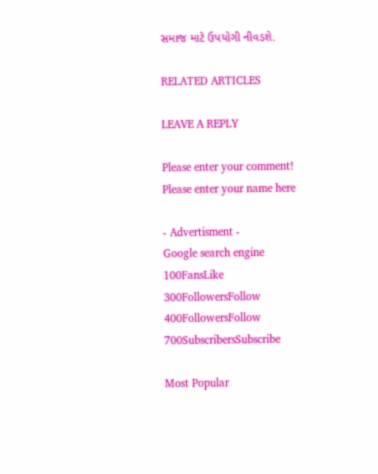સમાજ માટે ઉપયોગી નીવડશે.

RELATED ARTICLES

LEAVE A REPLY

Please enter your comment!
Please enter your name here

- Advertisment -
Google search engine
100FansLike
300FollowersFollow
400FollowersFollow
700SubscribersSubscribe

Most Popular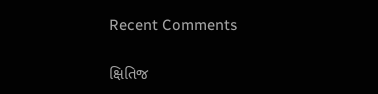Recent Comments

ક્ષિતિજ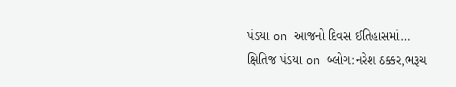પંડયા on આજનો દિવસ ઈતિહાસમાં…
ક્ષિતિજ પંડયા on બ્લોગ:નરેશ ઠક્કર,ભરૂચ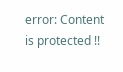error: Content is protected !!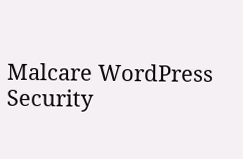Malcare WordPress Security